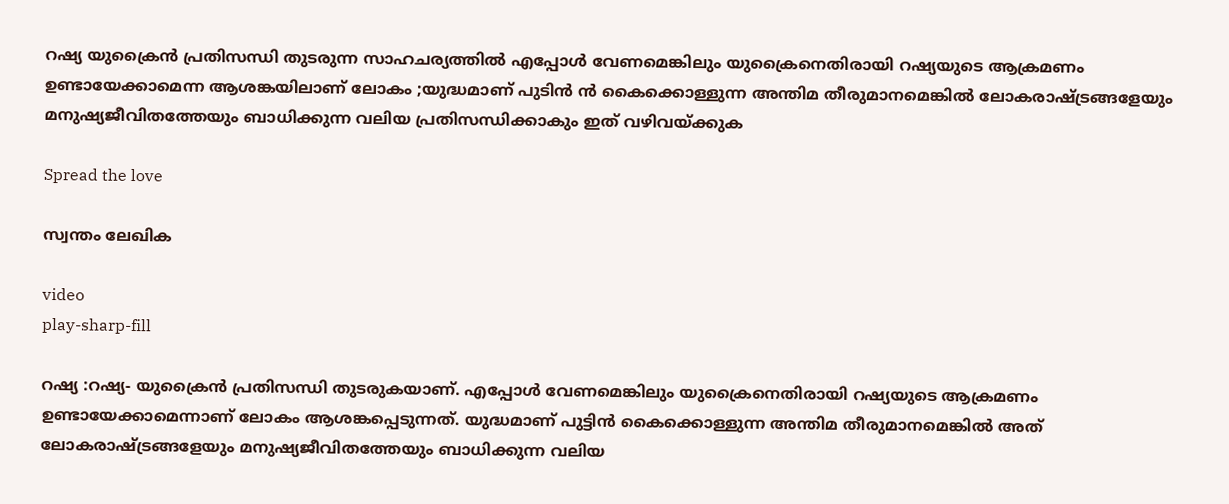റഷ്യ യുക്രൈന്‍ പ്രതിസന്ധി തുടരുന്ന സാഹചര്യത്തിൽ എപ്പോള്‍ വേണമെങ്കിലും യുക്രൈനെതിരായി റഷ്യയുടെ ആക്രമണം ഉണ്ടായേക്കാമെന്ന ആശങ്കയിലാണ് ലോകം ;യുദ്ധമാണ് പുടിൻ ന്‍ കൈക്കൊള്ളുന്ന അന്തിമ തീരുമാനമെങ്കിൽ ലോകരാഷ്ട്രങ്ങളേയും മനുഷ്യജീവിതത്തേയും ബാധിക്കുന്ന വലിയ പ്രതിസന്ധിക്കാകും ഇത് വഴിവയ്ക്കുക

Spread the love

സ്വന്തം ലേഖിക

video
play-sharp-fill

റഷ്യ :റഷ്യ- യുക്രൈന്‍ പ്രതിസന്ധി തുടരുകയാണ്. എപ്പോള്‍ വേണമെങ്കിലും യുക്രൈനെതിരായി റഷ്യയുടെ ആക്രമണം ഉണ്ടായേക്കാമെന്നാണ് ലോകം ആശങ്കപ്പെടുന്നത്. യുദ്ധമാണ് പുട്ടിന്‍ കൈക്കൊള്ളുന്ന അന്തിമ തീരുമാനമെങ്കില്‍ അത് ലോകരാഷ്ട്രങ്ങളേയും മനുഷ്യജീവിതത്തേയും ബാധിക്കുന്ന വലിയ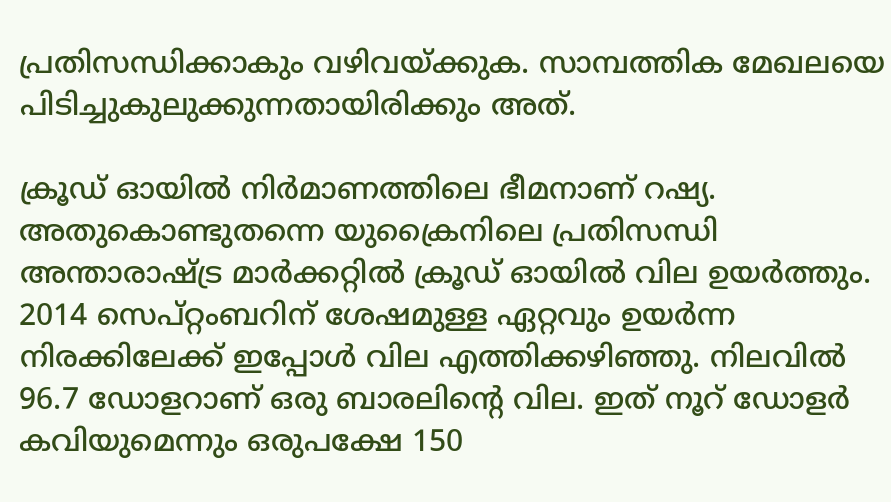പ്രതിസന്ധിക്കാകും വഴിവയ്ക്കുക. സാമ്പത്തിക മേഖലയെ പിടിച്ചുകുലുക്കുന്നതായിരിക്കും അത്.

ക്രൂഡ് ഓയില്‍ നിര്‍മാണത്തിലെ ഭീമനാണ് റഷ്യ. അതുകൊണ്ടുതന്നെ യുക്രൈനിലെ പ്രതിസന്ധി അന്താരാഷ്ട്ര മാര്‍ക്കറ്റില്‍ ക്രൂഡ് ഓയില്‍ വില ഉയര്‍ത്തും. 2014 സെപ്റ്റംബറിന് ശേഷമുള്ള ഏറ്റവും ഉയര്‍ന്ന നിരക്കിലേക്ക് ഇപ്പോള്‍ വില എത്തിക്കഴിഞ്ഞു. നിലവില്‍ 96.7 ഡോളറാണ് ഒരു ബാരലിന്റെ വില. ഇത് നൂറ് ഡോളര്‍ കവിയുമെന്നും ഒരുപക്ഷേ 150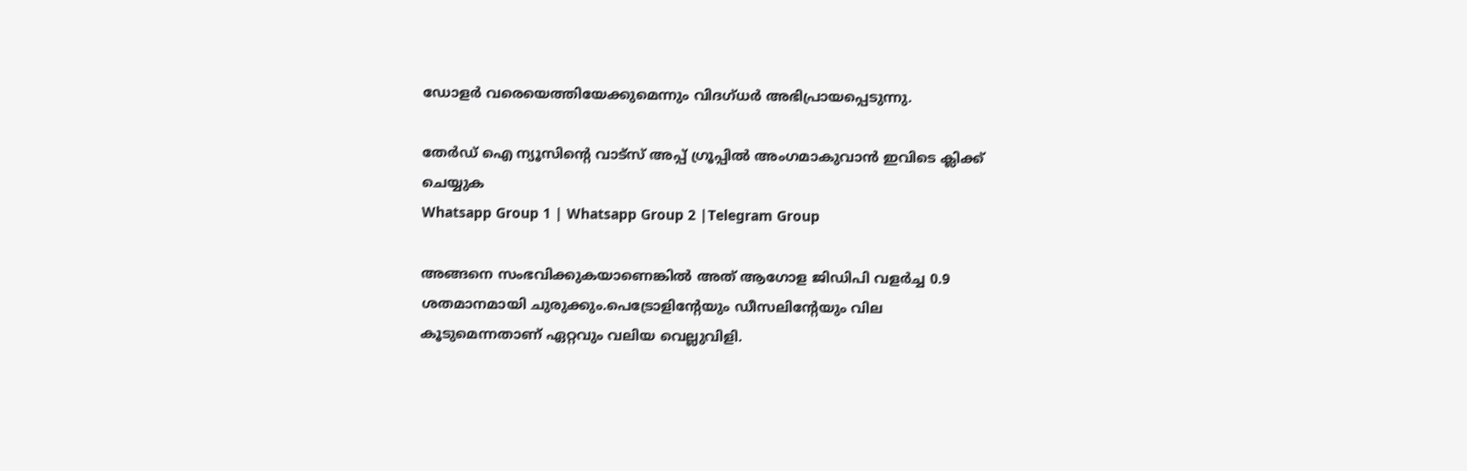ഡോളര്‍ വരെയെത്തിയേക്കുമെന്നും വിദഗ്ധര്‍ അഭിപ്രായപ്പെടുന്നു.

തേർഡ് ഐ ന്യൂസിന്റെ വാട്സ് അപ്പ് ഗ്രൂപ്പിൽ അംഗമാകുവാൻ ഇവിടെ ക്ലിക്ക് ചെയ്യുക
Whatsapp Group 1 | Whatsapp Group 2 |Telegram Group

അങ്ങനെ സംഭവിക്കുകയാണെങ്കില്‍ അത് ആഗോള ജിഡിപി വളര്‍ച്ച 0.9 ശതമാനമായി ചുരുക്കും.പെട്രോളിന്റേയും ഡീസലിന്റേയും വില കൂടുമെന്നതാണ് ഏറ്റവും വലിയ വെല്ലുവിളി.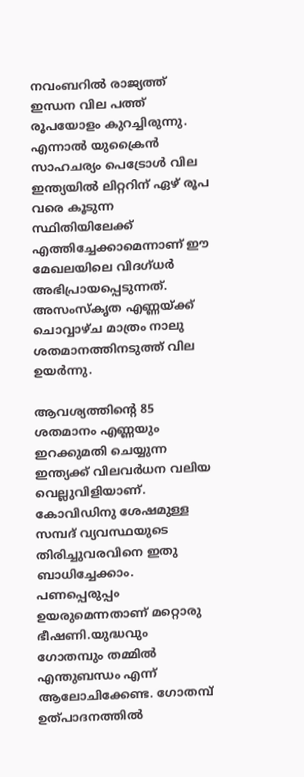നവംബറില്‍ രാജ്യത്ത് ഇന്ധന വില പത്ത് രൂപയോളം കുറച്ചിരുന്നു. എന്നാല്‍ യുക്രൈന്‍ സാഹചര്യം പെട്രോള്‍ വില ഇന്ത്യയില്‍ ലിറ്ററിന് ഏഴ് രൂപ വരെ കൂടുന്ന സ്ഥിതിയിലേക്ക് എത്തിച്ചേക്കാമെന്നാണ് ഈ മേഖലയിലെ വിദഗ്ധര്‍ അഭിപ്രായപ്പെടുന്നത്. അസംസ്‌കൃത എണ്ണയ്ക്ക് ചൊവ്വാഴ്ച മാത്രം നാലു ശതമാനത്തിനടുത്ത് വില ഉയര്‍ന്നു.

ആവശ്യത്തിന്റെ 85 ശതമാനം എണ്ണയും ഇറക്കുമതി ചെയ്യുന്ന ഇന്ത്യക്ക് വിലവര്‍ധന വലിയ വെല്ലുവിളിയാണ്. കോവിഡിനു ശേഷമുള്ള സമ്പദ് വ്യവസ്ഥയുടെ തിരിച്ചുവരവിനെ ഇതു ബാധിച്ചേക്കാം. പണപ്പെരുപ്പം ഉയരുമെന്നതാണ് മറ്റൊരു ഭീഷണി.യുദ്ധവും ഗോതമ്പും തമ്മില്‍ എന്തുബന്ധം എന്ന് ആലോചിക്കേണ്ട. ഗോതമ്പ് ഉത്പാദനത്തില്‍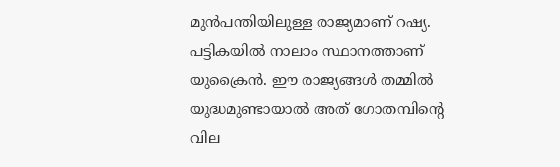മുന്‍പന്തിയിലുള്ള രാജ്യമാണ് റഷ്യ. പട്ടികയില്‍ നാലാം സ്ഥാനത്താണ് യുക്രൈന്‍. ഈ രാജ്യങ്ങള്‍ തമ്മില്‍ യുദ്ധമുണ്ടായാല്‍ അത് ഗോതമ്പിന്റെ വില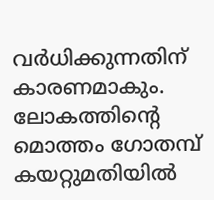വര്‍ധിക്കുന്നതിന് കാരണമാകും. ലോകത്തിന്റെ മൊത്തം ഗോതമ്പ് കയറ്റുമതിയില്‍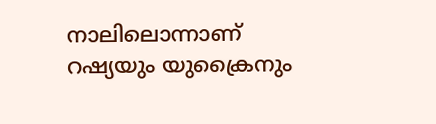നാലിലൊന്നാണ് റഷ്യയും യുക്രൈനും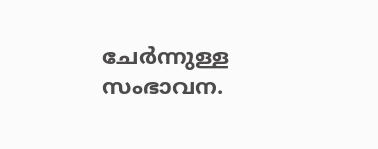ചേര്‍ന്നുള്ള സംഭാവന.